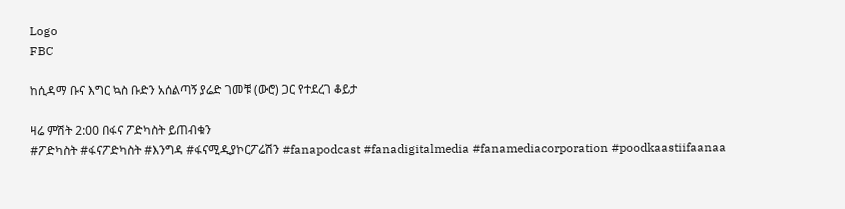Logo
FBC

ከሲዳማ ቡና እግር ኳስ ቡድን አሰልጣኝ ያሬድ ገመቹ (ውሮ) ጋር የተደረገ ቆይታ

ዛሬ ምሽት 2:00 በፋና ፖድካስት ይጠብቁን
#ፖድካስት #ፋናፖድካስት #እንግዳ #ፋናሚዲያኮርፖሬሽን #fanapodcast #fanadigitalmedia #fanamediacorporation #poodkaastiifaanaa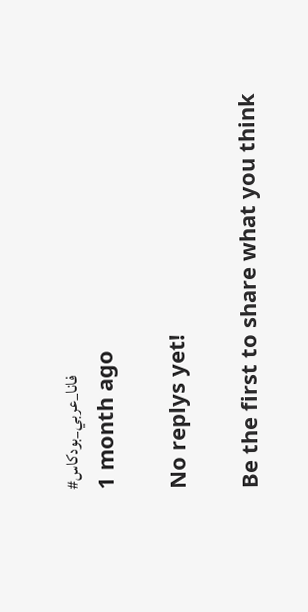#فانا_عربي_بودكاس
1 month ago

No replys yet!

Be the first to share what you think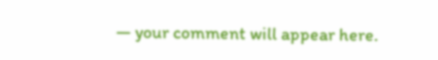— your comment will appear here.